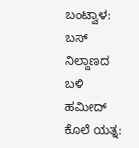ಬಂಟ್ವಾಳ: ಬಸ್ ನಿಲ್ದಾಣದ ಬಳಿ ಹಮೀದ್ ಕೊಲೆ ಯತ್ನ: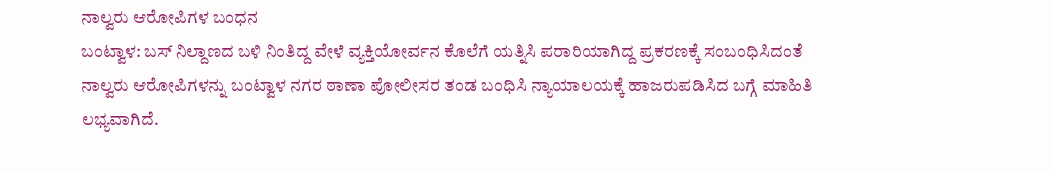ನಾಲ್ವರು ಆರೋಪಿಗಳ ಬಂಧನ
ಬಂಟ್ವಾಳ: ಬಸ್ ನಿಲ್ದಾಣದ ಬಳಿ ನಿಂತಿದ್ದ ವೇಳೆ ವ್ಯಕ್ತಿಯೋರ್ವನ ಕೊಲೆಗೆ ಯತ್ನಿಸಿ ಪರಾರಿಯಾಗಿದ್ದ ಪ್ರಕರಣಕ್ಕೆ ಸಂಬಂಧಿಸಿದಂತೆ ನಾಲ್ವರು ಆರೋಪಿಗಳನ್ನು ಬಂಟ್ವಾಳ ನಗರ ಠಾಣಾ ಪೋಲೀಸರ ತಂಡ ಬಂಧಿಸಿ ನ್ಯಾಯಾಲಯಕ್ಕೆ ಹಾಜರುಪಡಿಸಿದ ಬಗ್ಗೆ ಮಾಹಿತಿ ಲಭ್ಯವಾಗಿದೆ.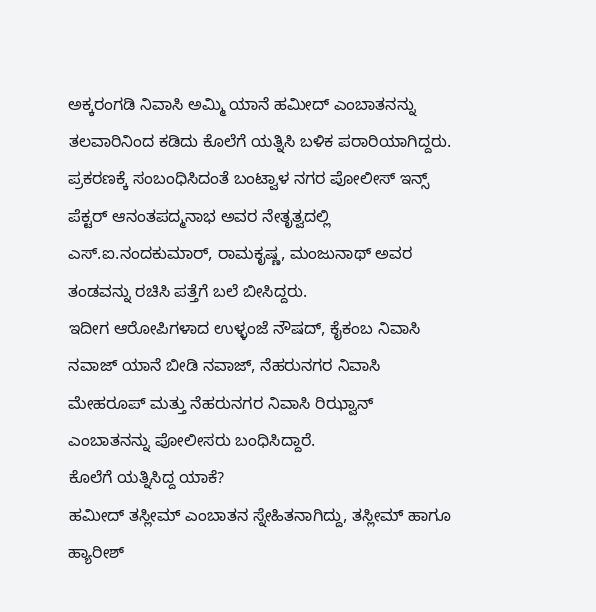ಅಕ್ಕರಂಗಡಿ ನಿವಾಸಿ ಅಮ್ಮಿ ಯಾನೆ ಹಮೀದ್ ಎಂಬಾತನನ್ನು ತಲವಾರಿನಿಂದ ಕಡಿದು ಕೊಲೆಗೆ ಯತ್ನಿಸಿ ಬಳಿಕ ಪರಾರಿಯಾಗಿದ್ದರು.
ಪ್ರಕರಣಕ್ಕೆ ಸಂಬಂಧಿಸಿದಂತೆ ಬಂಟ್ವಾಳ ನಗರ ಪೋಲೀಸ್ ಇನ್ಸ್ ಪೆಕ್ಟರ್ ಆನಂತಪದ್ಮನಾಭ ಅವರ ನೇತೃತ್ವದಲ್ಲಿ ಎಸ್.ಐ.ನಂದಕುಮಾರ್, ರಾಮಕೃಷ್ಣ, ಮಂಜುನಾಥ್ ಅವರ ತಂಡವನ್ನು ರಚಿಸಿ ಪತ್ತೆಗೆ ಬಲೆ ಬೀಸಿದ್ದರು.
ಇದೀಗ ಆರೋಪಿಗಳಾದ ಉಳ್ಳಂಜೆ ನೌಷದ್, ಕೈಕಂಬ ನಿವಾಸಿ ನವಾಜ್ ಯಾನೆ ಬೀಡಿ ನವಾಜ್, ನೆಹರುನಗರ ನಿವಾಸಿ ಮೇಹರೂಪ್ ಮತ್ತು ನೆಹರುನಗರ ನಿವಾಸಿ ರಿಝ್ವಾನ್ ಎಂಬಾತನನ್ನು ಪೋಲೀಸರು ಬಂಧಿಸಿದ್ದಾರೆ.
ಕೊಲೆಗೆ ಯತ್ನಿಸಿದ್ದ ಯಾಕೆ?
ಹಮೀದ್ ತಸ್ಲೀಮ್ ಎಂಬಾತನ ಸ್ನೇಹಿತನಾಗಿದ್ದು, ತಸ್ಲೀಮ್ ಹಾಗೂ ಹ್ಯಾರೀಶ್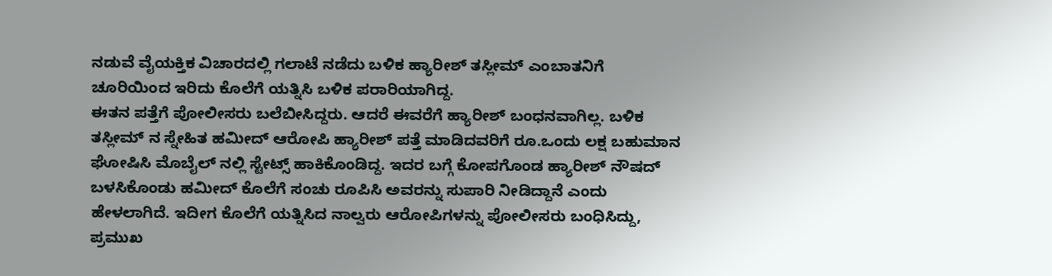ನಡುವೆ ವೈಯಕ್ತಿಕ ವಿಚಾರದಲ್ಲಿ ಗಲಾಟೆ ನಡೆದು ಬಳಿಕ ಹ್ಯಾರೀಶ್ ತಸ್ಲೀಮ್ ಎಂಬಾತನಿಗೆ ಚೂರಿಯಿಂದ ಇರಿದು ಕೊಲೆಗೆ ಯತ್ನಿಸಿ ಬಳಿಕ ಪರಾರಿಯಾಗಿದ್ದ.
ಈತನ ಪತ್ತೆಗೆ ಪೋಲೀಸರು ಬಲೆಬೀಸಿದ್ದರು. ಆದರೆ ಈವರೆಗೆ ಹ್ಯಾರೀಶ್ ಬಂಧನವಾಗಿಲ್ಲ. ಬಳಿಕ ತಸ್ಲೀಮ್ ನ ಸ್ನೇಹಿತ ಹಮೀದ್ ಆರೋಪಿ ಹ್ಯಾರೀಶ್ ಪತ್ತೆ ಮಾಡಿದವರಿಗೆ ರೂ.ಒಂದು ಲಕ್ಷ ಬಹುಮಾನ ಘೋಷಿಸಿ ಮೊಬೈಲ್ ನಲ್ಲಿ ಸ್ಟೇಟ್ಸ್ ಹಾಕಿಕೊಂಡಿದ್ದ. ಇದರ ಬಗ್ಗೆ ಕೋಪಗೊಂಡ ಹ್ಯಾರೀಶ್ ನೌಷದ್ ಬಳಸಿಕೊಂಡು ಹಮೀದ್ ಕೊಲೆಗೆ ಸಂಚು ರೂಪಿಸಿ ಅವರನ್ನು ಸುಪಾರಿ ನೀಡಿದ್ದಾನೆ ಎಂದು ಹೇಳಲಾಗಿದೆ. ಇದೀಗ ಕೊಲೆಗೆ ಯತ್ನಿಸಿದ ನಾಲ್ವರು ಆರೋಪಿಗಳನ್ನು ಪೋಲೀಸರು ಬಂಧಿಸಿದ್ದು, ಪ್ರಮುಖ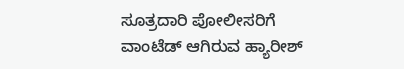ಸೂತ್ರದಾರಿ ಪೋಲೀಸರಿಗೆ ವಾಂಟೆಡ್ ಆಗಿರುವ ಹ್ಯಾರೀಶ್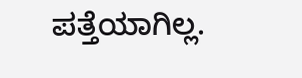ಪತ್ತೆಯಾಗಿಲ್ಲ.